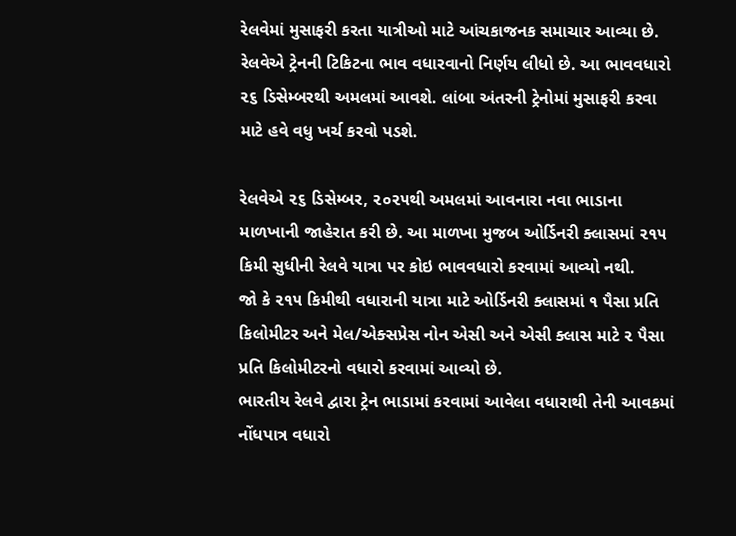રેલવેમાં મુસાફરી કરતા યાત્રીઓ માટે આંચકાજનક સમાચાર આવ્યા છે. રેલવેએ ટ્રેનની ટિકિટના ભાવ વધારવાનો નિર્ણય લીધો છે. આ ભાવવધારો ૨૬ ડિસેમ્બરથી અમલમાં આવશે. લાંબા અંતરની ટ્રેનોમાં મુસાફરી કરવા માટે હવે વધુ ખર્ચ કરવો પડશે.

રેલવેએ ૨૬ ડિસેમ્બર, ૨૦૨૫થી અમલમાં આવનારા નવા ભાડાના માળખાની જાહેરાત કરી છે. આ માળખા મુજબ ઓર્ડિનરી ક્લાસમાં ૨૧૫ કિમી સુધીની રેલવે યાત્રા પર કોઇ ભાવવધારો કરવામાં આવ્યો નથી.
જો કે ૨૧૫ કિમીથી વધારાની યાત્રા માટે ઓર્ડિનરી ક્લાસમાં ૧ પૈસા પ્રતિ કિલોમીટર અને મેલ/એક્સપ્રેસ નોન એસી અને એસી ક્લાસ માટે ૨ પૈસા પ્રતિ કિલોમીટરનો વધારો કરવામાં આવ્યો છે.
ભારતીય રેલવે દ્વારા ટ્રેન ભાડામાં કરવામાં આવેલા વધારાથી તેની આવકમાં નોંધપાત્ર વધારો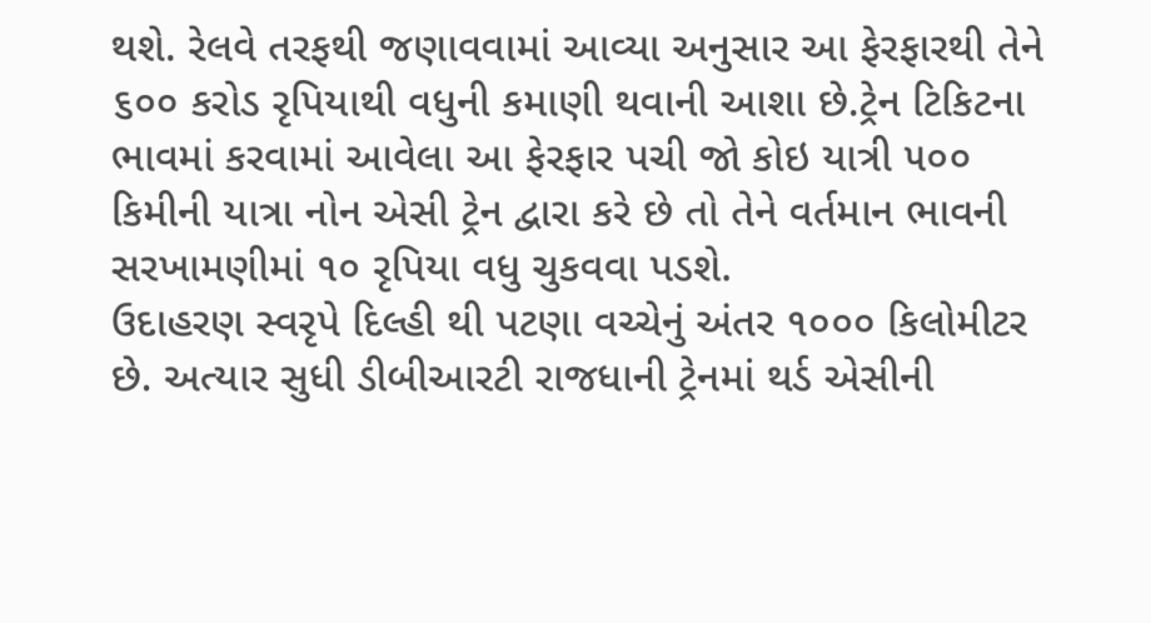થશે. રેલવે તરફથી જણાવવામાં આવ્યા અનુસાર આ ફેરફારથી તેને ૬૦૦ કરોડ રૃપિયાથી વધુની કમાણી થવાની આશા છે.ટ્રેન ટિકિટના ભાવમાં કરવામાં આવેલા આ ફેરફાર પચી જો કોઇ યાત્રી ૫૦૦ કિમીની યાત્રા નોન એસી ટ્રેન દ્વારા કરે છે તો તેને વર્તમાન ભાવની સરખામણીમાં ૧૦ રૃપિયા વધુ ચુકવવા પડશે.
ઉદાહરણ સ્વરૃપે દિલ્હી થી પટણા વચ્ચેનું અંતર ૧૦૦૦ કિલોમીટર છે. અત્યાર સુધી ડીબીઆરટી રાજધાની ટ્રેનમાં થર્ડ એસીની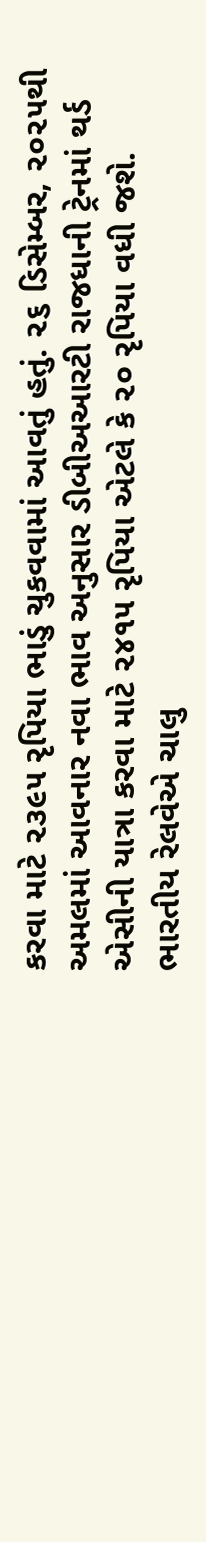કરવા માટે ૨૩૯૫ રૃપિયા ભાડું ચુકવવામાં આવતું હતું. ૨૬ ડિસેમ્બર, ૨૦૨૫થી અમલમાં આવનાર નવા ભાવ અનુસાર ડીબીઅઆરટી રાજધાની ટ્રેનમાં થર્ડ એસીની યાત્રા કરવા માટે ૨૪૧૫ રૃપિયા એટલે કે ૨૦ રૃપિયા વધી જશે.
ભારતીય રેલવેએ ચાલુ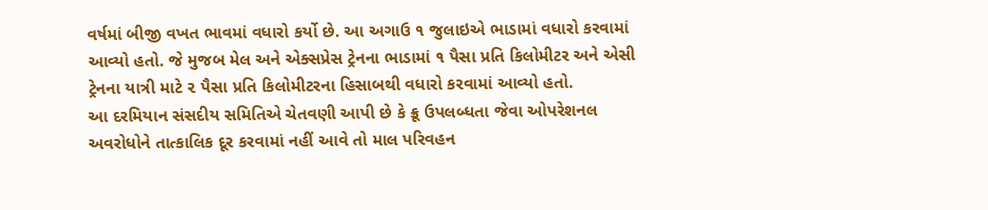વર્ષમાં બીજી વખત ભાવમાં વધારો કર્યો છે. આ અગાઉ ૧ જુલાઇએ ભાડામાં વધારો કરવામાં આવ્યો હતો. જે મુજબ મેલ અને એક્સપ્રેસ ટ્રેનના ભાડામાં ૧ પૈસા પ્રતિ કિલોમીટર અને એસી ટ્રેનના યાત્રી માટે ૨ પૈસા પ્રતિ કિલોમીટરના હિસાબથી વધારો કરવામાં આવ્યો હતો.
આ દરમિયાન સંસદીય સમિતિએ ચેતવણી આપી છે કે ક્રૂ ઉપલબ્ધતા જેવા ઓપરેશનલ અવરોધોને તાત્કાલિક દૂર કરવામાં નહીં આવે તો માલ પરિવહન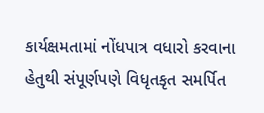કાર્યક્ષમતામાં નોંધપાત્ર વધારો કરવાના હેતુથી સંપૂર્ણપણે વિધૃતકૃત સમર્પિત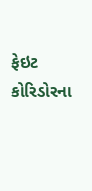ફેઇટ કોરિડોરના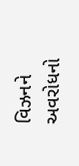વિઝનને અવરોધનો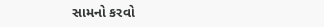સામનો કરવો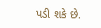પડી શકે છે.